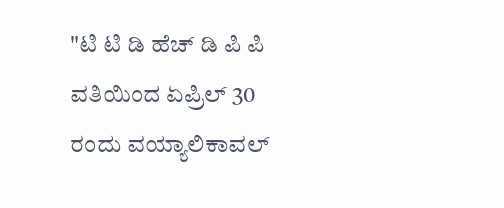"ಟಿ ಟಿ ಡಿ ಹೆಚ್ ಡಿ ಪಿ ಪಿ ವತಿಯಿಂದ ಏಪ್ರಿಲ್ 30 ರಂದು ವಯ್ಯಾಲಿಕಾವಲ್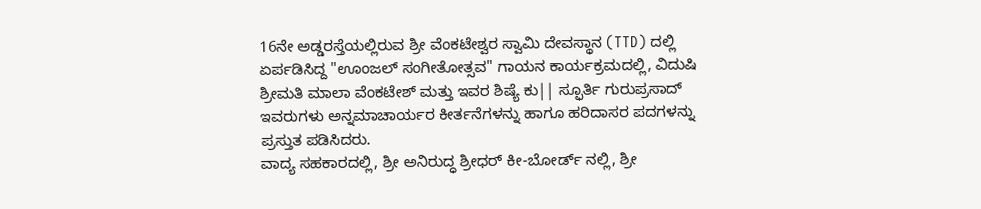16ನೇ ಅಡ್ಡರಸ್ತೆಯಲ್ಲಿರುವ ಶ್ರೀ ವೆಂಕಟೇಶ್ವರ ಸ್ವಾಮಿ ದೇವಸ್ಥಾನ (TTD) ದಲ್ಲಿ ಏರ್ಪಡಿಸಿದ್ದ "ಊಂಜಲ್ ಸಂಗೀತೋತ್ಸವ" ಗಾಯನ ಕಾರ್ಯಕ್ರಮದಲ್ಲಿ, ವಿದುಷಿ ಶ್ರೀಮತಿ ಮಾಲಾ ವೆಂಕಟೇಶ್ ಮತ್ತು ಇವರ ಶಿಷ್ಯೆ ಕು|| ಸ್ಫೂರ್ತಿ ಗುರುಪ್ರಸಾದ್ ಇವರುಗಳು ಅನ್ನಮಾಚಾರ್ಯರ ಕೀರ್ತನೆಗಳನ್ನು ಹಾಗೂ ಹರಿದಾಸರ ಪದಗಳನ್ನು ಪ್ರಸ್ತುತ ಪಡಿಸಿದರು.
ವಾದ್ಯ ಸಹಕಾರದಲ್ಲಿ, ಶ್ರೀ ಅನಿರುದ್ಧ ಶ್ರೀಧರ್ ಕೀ-ಬೋರ್ಡ್ ನಲ್ಲಿ, ಶ್ರೀ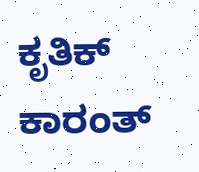ಕೃತಿಕ್ ಕಾರಂತ್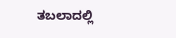ತಬಲಾದಲ್ಲಿ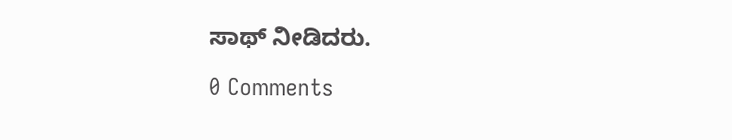ಸಾಥ್ ನೀಡಿದರು.

0 Comments